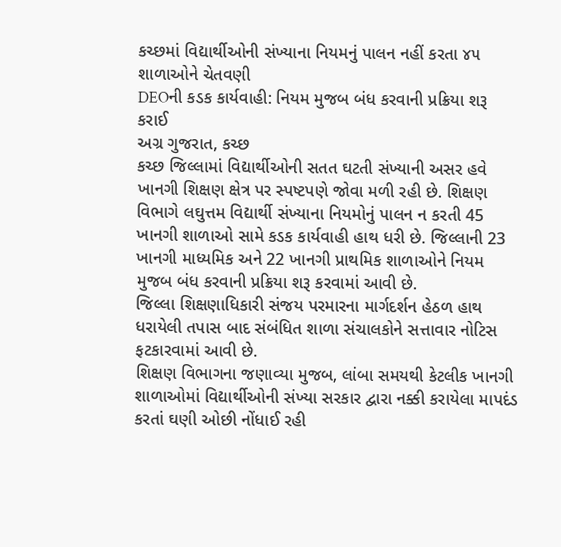કચ્છમાં વિદ્યાર્થીઓની સંખ્યાના નિયમનું પાલન નહીં કરતા ૪૫ શાળાઓને ચેતવણી
DEOની કડક કાર્યવાહી: નિયમ મુજબ બંધ કરવાની પ્રક્રિયા શરૂ કરાઈ
અગ્ર ગુજરાત, કચ્છ
કચ્છ જિલ્લામાં વિદ્યાર્થીઓની સતત ઘટતી સંખ્યાની અસર હવે ખાનગી શિક્ષણ ક્ષેત્ર પર સ્પષ્ટપણે જોવા મળી રહી છે. શિક્ષણ વિભાગે લઘુત્તમ વિદ્યાર્થી સંખ્યાના નિયમોનું પાલન ન કરતી 45 ખાનગી શાળાઓ સામે કડક કાર્યવાહી હાથ ધરી છે. જિલ્લાની 23 ખાનગી માધ્યમિક અને 22 ખાનગી પ્રાથમિક શાળાઓને નિયમ મુજબ બંધ કરવાની પ્રક્રિયા શરૂ કરવામાં આવી છે.
જિલ્લા શિક્ષણાધિકારી સંજય પરમારના માર્ગદર્શન હેઠળ હાથ ધરાયેલી તપાસ બાદ સંબંધિત શાળા સંચાલકોને સત્તાવાર નોટિસ ફટકારવામાં આવી છે.
શિક્ષણ વિભાગના જણાવ્યા મુજબ, લાંબા સમયથી કેટલીક ખાનગી શાળાઓમાં વિદ્યાર્થીઓની સંખ્યા સરકાર દ્વારા નક્કી કરાયેલા માપદંડ કરતાં ઘણી ઓછી નોંધાઈ રહી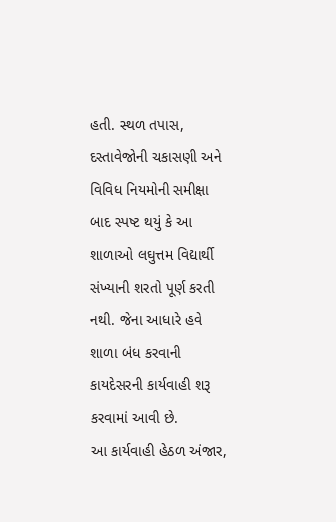હતી. સ્થળ તપાસ, દસ્તાવેજોની ચકાસણી અને વિવિધ નિયમોની સમીક્ષા બાદ સ્પષ્ટ થયું કે આ શાળાઓ લઘુત્તમ વિદ્યાર્થી સંખ્યાની શરતો પૂર્ણ કરતી નથી. જેના આધારે હવે શાળા બંધ કરવાની કાયદેસરની કાર્યવાહી શરૂ કરવામાં આવી છે.
આ કાર્યવાહી હેઠળ અંજાર,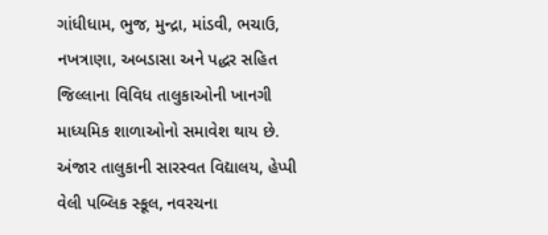ગાંધીધામ, ભુજ, મુન્દ્રા, માંડવી, ભચાઉ, નખત્રાણા, અબડાસા અને પદ્ધર સહિત જિલ્લાના વિવિધ તાલુકાઓની ખાનગી માધ્યમિક શાળાઓનો સમાવેશ થાય છે. અંજાર તાલુકાની સારસ્વત વિદ્યાલય, હેપ્પી વેલી પબ્લિક સ્કૂલ, નવરચના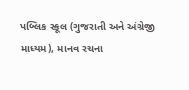પબ્લિક સ્કૂલ (ગુજરાતી અને અંગ્રેજી માધ્યમ), માનવ રચના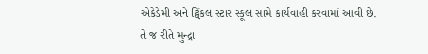એકેડેમી અને ટ્વિંકલ સ્ટાર સ્કૂલ સામે કાર્યવાહી કરવામાં આવી છે.
તે જ રીતે મુન્દ્રા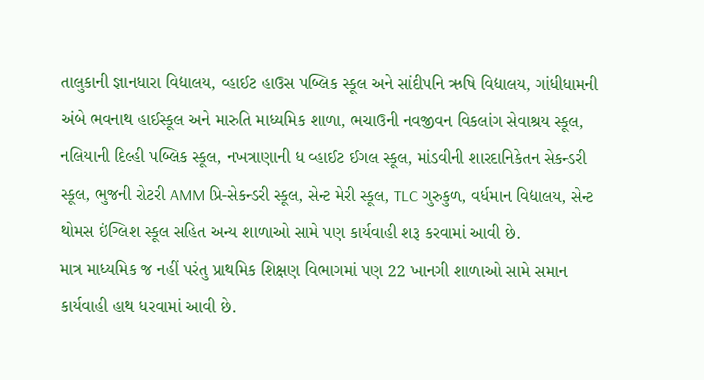તાલુકાની જ્ઞાનધારા વિદ્યાલય, વ્હાઈટ હાઉસ પબ્લિક સ્કૂલ અને સાંદીપનિ ઋષિ વિદ્યાલય, ગાંધીધામની અંબે ભવનાથ હાઈસ્કૂલ અને મારુતિ માધ્યમિક શાળા, ભચાઉની નવજીવન વિકલાંગ સેવાશ્રય સ્કૂલ, નલિયાની દિલ્હી પબ્લિક સ્કૂલ, નખત્રાણાની ધ વ્હાઈટ ઈગલ સ્કૂલ, માંડવીની શારદાનિકેતન સેકન્ડરી સ્કૂલ, ભુજની રોટરી AMM પ્રિ-સેકન્ડરી સ્કૂલ, સેન્ટ મેરી સ્કૂલ, TLC ગુરુકુળ, વર્ધમાન વિદ્યાલય, સેન્ટ થોમસ ઇંગ્લિશ સ્કૂલ સહિત અન્ય શાળાઓ સામે પણ કાર્યવાહી શરૂ કરવામાં આવી છે.
માત્ર માધ્યમિક જ નહીં પરંતુ પ્રાથમિક શિક્ષણ વિભાગમાં પણ 22 ખાનગી શાળાઓ સામે સમાન કાર્યવાહી હાથ ધરવામાં આવી છે.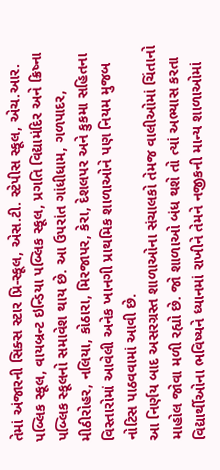તેમાં અંજારની સિક્સ સ્ટાર પ્રિ-સ્કૂલ, એસ.ટી. સ્ટેપીસ સ્કૂલ, એચ.આર. પબ્લિક સ્કૂલ, વાયબ્રન્ટ ઇન્ડિયા પબ્લિક સ્કૂલ, પ્રગતિ વિદ્યામંદિર અને ક્રિષ્ના પબ્લિક સ્કૂલનો સમાવેશ થાય છે. આ ઉપરાંત ગાંધીધામ, ગળપાદર, મીઠીરોહર, નલિયા, કોઠારા, મિરજાપર, કેરા, દેશલપર અને કુકમા સહિતના વિસ્તારોમાં આવેલી અનેક ખાનગી પ્રાથમિક શાળાઓને પણ નિયમ મુજબ નોટિસ પાઠવવામાં આવી છે.
આ નિર્ણય બાદ અસરગ્રસ્ત શાળાઓના સંચાલકો તેમજ વાલીઓમાં ચિંતાનો માહોલ જોવા મળી રહ્યો છે. જો શાળાઓ બંધ થશે તો ત્યાં અભ્યાસ કરતા વિદ્યાર્થીઓના ભવિષ્યને ધ્યાનમાં રાખીને તેમને નજીકની માન્ય શાળાઓમાં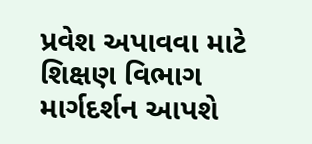પ્રવેશ અપાવવા માટે શિક્ષણ વિભાગ માર્ગદર્શન આપશે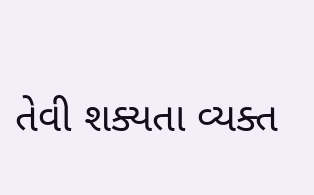તેવી શક્યતા વ્યક્ત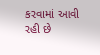કરવામાં આવી રહી છે